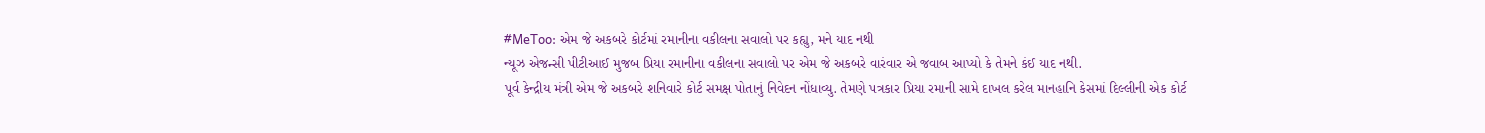#MeToo: એમ જે અકબરે કોર્ટમાં રમાનીના વકીલના સવાલો પર કહ્યુ, મને યાદ નથી
ન્યૂઝ એજન્સી પીટીઆઈ મુજબ પ્રિયા રમાનીના વકીલના સવાલો પર એમ જે અકબરે વારંવાર એ જવાબ આપ્યો કે તેમને કંઈ યાદ નથી.
પૂર્વ કેન્દ્રીય મંત્રી એમ જે અકબરે શનિવારે કોર્ટ સમક્ષ પોતાનું નિવેદન નોંધાવ્યુ. તેમણે પત્રકાર પ્રિયા રમાની સામે દાખલ કરેલ માનહાનિ કેસમાં દિલ્લીની એક કોર્ટ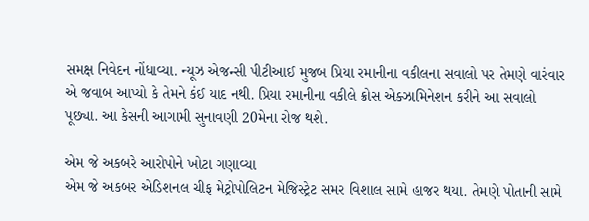સમક્ષ નિવેદન નોંધાવ્યા. ન્યૂઝ એજન્સી પીટીઆઈ મુજબ પ્રિયા રમાનીના વકીલના સવાલો પર તેમણે વારંવાર એ જવાબ આપ્યો કે તેમને કંઈ યાદ નથી. પ્રિયા રમાનીના વકીલે ક્રોસ એક્ઝામિનેશન કરીને આ સવાલો પૂછ્યા. આ કેસની આગામી સુનાવણી 20મેના રોજ થશે.

એમ જે અકબરે આરોપોને ખોટા ગણાવ્યા
એમ જે અકબર એડિશનલ ચીફ મેટ્રોપોલિટન મેજિસ્ટ્રેટ સમર વિશાલ સામે હાજર થયા. તેમણે પોતાની સામે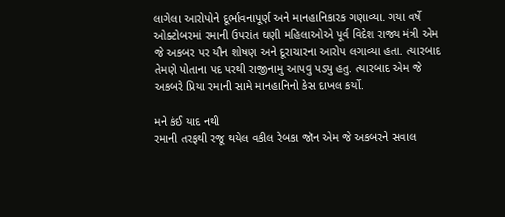લાગેલા આરોપોને દૂર્ભાવનાપૂર્ણ અને માનહાનિકારક ગણાવ્યા. ગયા વર્ષે ઓક્ટોબરમાં રમાની ઉપરાંત ઘણી મહિલાઓએ પૂર્વ વિદેશ રાજ્ય મંત્રી એમ જે અકબર પર યૌન શોષણ અને દૂરાચારના આરોપ લગાવ્યા હતા. ત્યારબાદ તેમણે પોતાના પદ પરથી રાજીનામુ આપવુ પડ્યુ હતુ. ત્યારબાદ એમ જે અકબરે પ્રિયા રમાની સામે માનહાનિનો કેસ દાખલ કર્યો.

મને કંઈ યાદ નથી
રમાની તરફથી રજૂ થયેલ વકીલ રેબકા જૉન એમ જે અકબરને સવાલ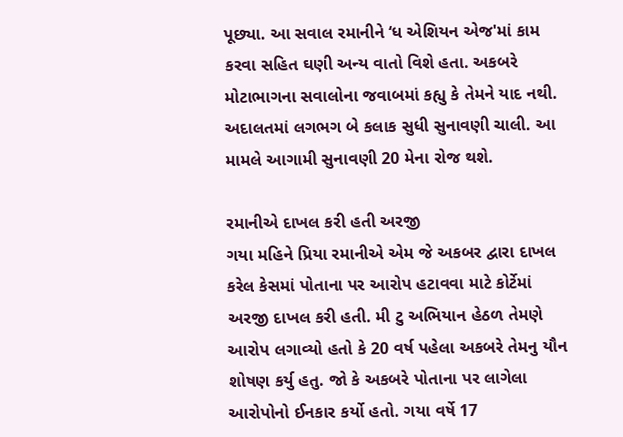પૂછ્યા. આ સવાલ રમાનીને ‘ધ એશિયન એજ'માં કામ કરવા સહિત ઘણી અન્ય વાતો વિશે હતા. અકબરે મોટાભાગના સવાલોના જવાબમાં કહ્યુ કે તેમને યાદ નથી. અદાલતમાં લગભગ બે કલાક સુધી સુનાવણી ચાલી. આ મામલે આગામી સુનાવણી 20 મેના રોજ થશે.

રમાનીએ દાખલ કરી હતી અરજી
ગયા મહિને પ્રિયા રમાનીએ એમ જે અકબર દ્વારા દાખલ કરેલ કેસમાં પોતાના પર આરોપ હટાવવા માટે કોર્ટેમાં અરજી દાખલ કરી હતી. મી ટુ અભિયાન હેઠળ તેમણે આરોપ લગાવ્યો હતો કે 20 વર્ષ પહેલા અકબરે તેમનુ યૌન શોષણ કર્યુ હતુ. જો કે અકબરે પોતાના પર લાગેલા આરોપોનો ઈનકાર કર્યો હતો. ગયા વર્ષે 17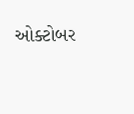ઓક્ટોબર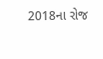2018ના રોજ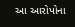આ આરોપોના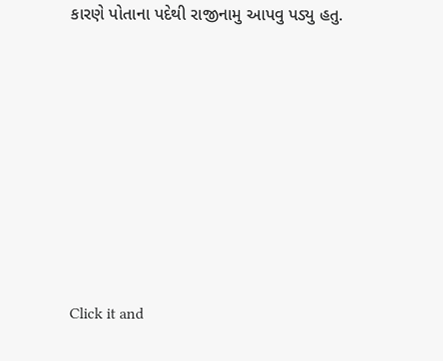કારણે પોતાના પદેથી રાજીનામુ આપવુ પડ્યુ હતુ.












Click it and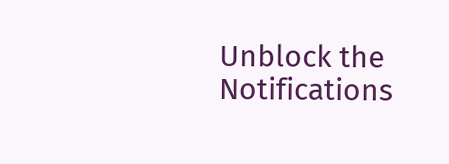Unblock the Notifications